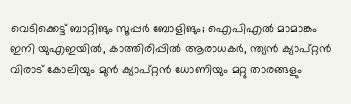വെടിക്കെട്ട് ബാറ്റിങും സൂപ്പർ ബോളിങും; ഐപിഎൽ മാമാങ്കം ഇനി യുഎഇയിൽ, കാത്തിരിപ്പിൽ ആരാധകർ, ന്ത്യൻ ക്യാപ്റ്റൻ വിരാട് കോലിയും മുൻ ക്യാപ്റ്റൻ ധോണിയും മറ്റു താരങ്ങളും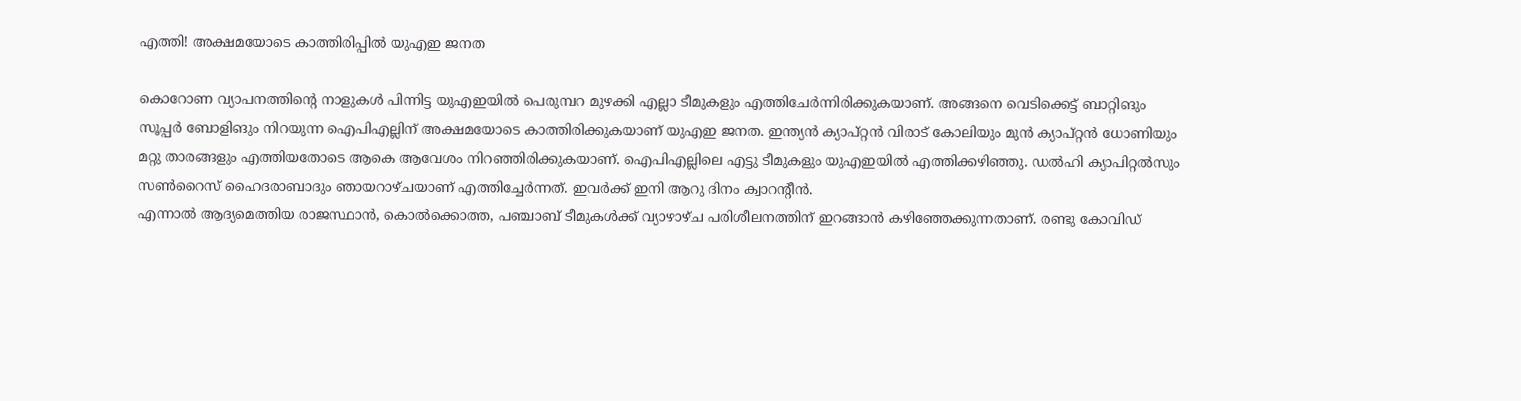എത്തി! അക്ഷമയോടെ കാത്തിരിപ്പിൽ യുഎഇ ജനത

കൊറോണ വ്യാപനത്തിന്റെ നാളുകൾ പിന്നിട്ട യുഎഇയിൽ പെരുമ്പറ മുഴക്കി എല്ലാ ടീമുകളും എത്തിചേർന്നിരിക്കുകയാണ്. അങ്ങനെ വെടിക്കെട്ട് ബാറ്റിങും സൂപ്പർ ബോളിങും നിറയുന്ന ഐപിഎല്ലിന് അക്ഷമയോടെ കാത്തിരിക്കുകയാണ് യുഎഇ ജനത. ഇന്ത്യൻ ക്യാപ്റ്റൻ വിരാട് കോലിയും മുൻ ക്യാപ്റ്റൻ ധോണിയും മറ്റു താരങ്ങളും എത്തിയതോടെ ആകെ ആവേശം നിറഞ്ഞിരിക്കുകയാണ്. ഐപിഎല്ലിലെ എട്ടു ടീമുകളും യുഎഇയിൽ എത്തിക്കഴിഞ്ഞു. ഡൽഹി ക്യാപിറ്റൽസും സൺറൈസ് ഹൈദരാബാദും ഞായറാഴ്ചയാണ് എത്തിച്ചേർന്നത്. ഇവർക്ക് ഇനി ആറു ദിനം ക്വാറന്റീൻ.
എന്നാൽ ആദ്യമെത്തിയ രാജസ്ഥാൻ, കൊൽക്കൊത്ത, പഞ്ചാബ് ടീമുകൾക്ക് വ്യാഴാഴ്ച പരിശീലനത്തിന് ഇറങ്ങാൻ കഴിഞ്ഞേക്കുന്നതാണ്. രണ്ടു കോവിഡ്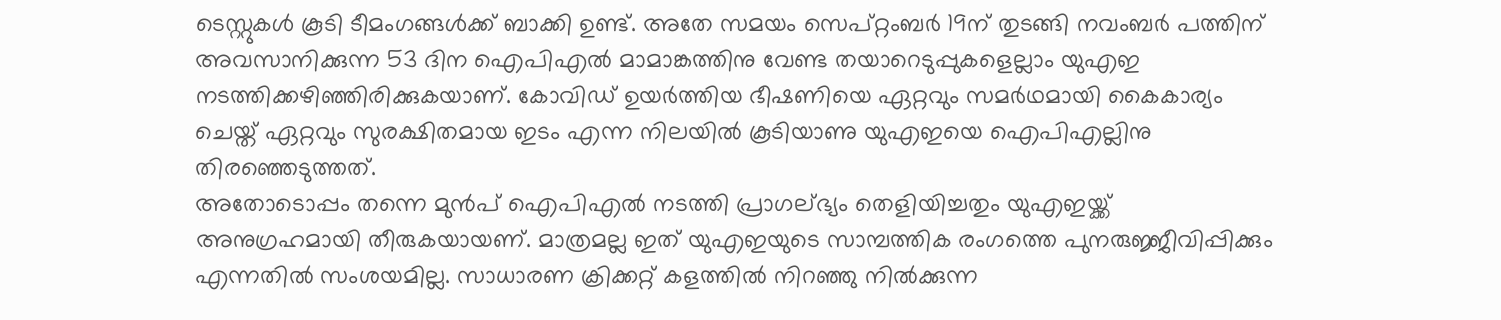ടെസ്റ്റുകൾ കൂടി ടീമംഗങ്ങൾക്ക് ബാക്കി ഉണ്ട്. അതേ സമയം സെപ്റ്റംബർ 19ന് തുടങ്ങി നവംബർ പത്തിന് അവസാനിക്കുന്ന 53 ദിന ഐപിഎൽ മാമാങ്കത്തിനു വേണ്ട തയാറെടുപ്പുകളെല്ലാം യുഎഇ നടത്തിക്കഴിഞ്ഞിരിക്കുകയാണ്. കോവിഡ് ഉയർത്തിയ ഭീഷണിയെ ഏറ്റവും സമർഥമായി കൈകാര്യം ചെയ്ത് ഏറ്റവും സുരക്ഷിതമായ ഇടം എന്ന നിലയിൽ കൂടിയാണു യുഎഇയെ ഐപിഎല്ലിനു തിരഞ്ഞെടുത്തത്.
അതോടൊപ്പം തന്നെ മുൻപ് ഐപിഎൽ നടത്തി പ്രാഗല്ഭ്യം തെളിയിച്ചതും യുഎഇയ്ക്ക് അനുഗ്രഹമായി തീരുകയായണ്. മാത്രമല്ല ഇത് യുഎഇയുടെ സാമ്പത്തിക രംഗത്തെ പുനരുജ്ജീവിപ്പിക്കും എന്നതിൽ സംശയമില്ല. സാധാരണ ക്രിക്കറ്റ് കളത്തിൽ നിറഞ്ഞു നിൽക്കുന്ന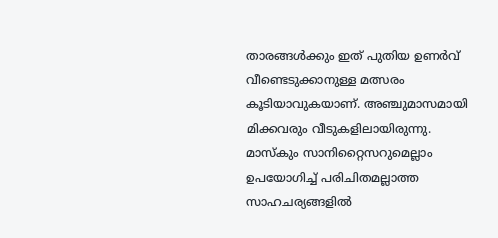താരങ്ങൾക്കും ഇത് പുതിയ ഉണർവ് വീണ്ടെടുക്കാനുള്ള മത്സരം കൂടിയാവുകയാണ്. അഞ്ചുമാസമായി മിക്കവരും വീടുകളിലായിരുന്നു. മാസ്കും സാനിറ്റൈസറുമെല്ലാം ഉപയോഗിച്ച് പരിചിതമല്ലാത്ത സാഹചര്യങ്ങളിൽ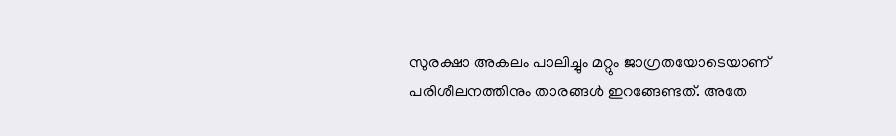സുരക്ഷാ അകലം പാലിച്ചും മറ്റും ജാഗ്രതയോടെയാണ് പരിശീലനത്തിനും താരങ്ങൾ ഇറങ്ങേണ്ടത്. അതേ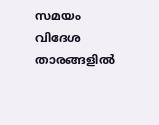സമയം വിദേശ താരങ്ങളിൽ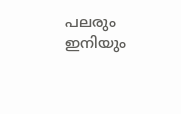പലരും ഇനിയും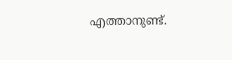എത്താനുണ്ട്.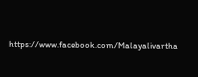https://www.facebook.com/Malayalivartha